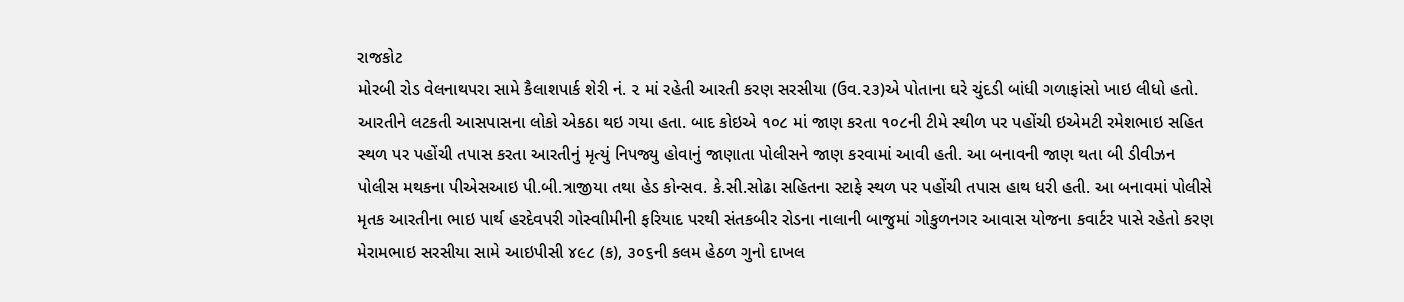રાજકોટ
મોરબી રોડ વેલનાથપરા સામે કૈલાશપાર્ક શેરી નં. ૨ માં રહેતી આરતી કરણ સરસીયા (ઉવ.૨૩)એ પોતાના ઘરે ચુંદડી બાંધી ગળાફાંસો ખાઇ લીધો હતો. આરતીને લટકતી આસપાસના લોકો એકઠા થઇ ગયા હતા. બાદ કોઇએ ૧૦૮ માં જાણ કરતા ૧૦૮ની ટીમે સ્થીળ પર પહોંચી ઇએમટી રમેશભાઇ સહિત સ્થળ પર પહોંચી તપાસ કરતા આરતીનું મૃત્યું નિપજ્યુ હોવાનું જાણાતા પોલીસને જાણ કરવામાં આવી હતી. આ બનાવની જાણ થતા બી ડીવીઝન પોલીસ મથકના પીએસઆઇ પી.બી.ત્રાજીયા તથા હેડ કોન્સવ. કે.સી.સોઢા સહિતના સ્ટાફે સ્થળ પર પહોંચી તપાસ હાથ ધરી હતી. આ બનાવમાં પોલીસે મૃતક આરતીના ભાઇ પાર્થ હરદેવપરી ગોસ્વાીમીની ફરિયાદ પરથી સંતકબીર રોડના નાલાની બાજુમાં ગોકુળનગર આવાસ યોજના કવાર્ટર પાસે રહેતો કરણ મેરામભાઇ સરસીયા સામે આઇપીસી ૪૯૮ (ક), ૩૦૬ની કલમ હેઠળ ગુનો દાખલ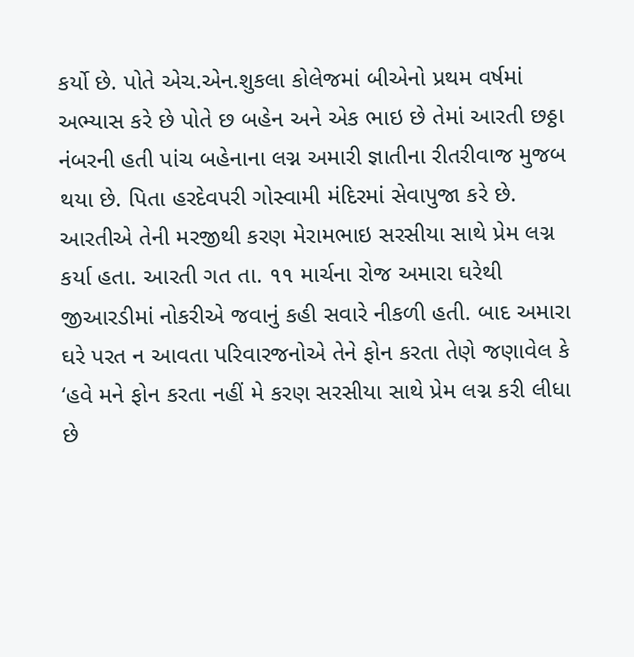કર્યો છે. પોતે એચ.એન.શુકલા કોલેજમાં બીએનો પ્રથમ વર્ષમાં અભ્યાસ કરે છે પોતે છ બહેન અને એક ભાઇ છે તેમાં આરતી છઠ્ઠા નંબરની હતી પાંચ બહેનાના લગ્ન અમારી જ્ઞાતીના રીતરીવાજ મુજબ થયા છે. પિતા હરદેવપરી ગોસ્વામી મંદિરમાં સેવાપુજા કરે છે. આરતીએ તેની મરજીથી કરણ મેરામભાઇ સરસીયા સાથે પ્રેમ લગ્ન કર્યા હતા. આરતી ગત તા. ૧૧ માર્ચના રોજ અમારા ઘરેથી જીઆરડીમાં નોકરીએ જવાનું કહી સવારે નીકળી હતી. બાદ અમારા ઘરે પરત ન આવતા પરિવારજનોએ તેને ફોન કરતા તેણે જણાવેલ કે ‘હવે મને ફોન કરતા નહીં મે કરણ સરસીયા સાથે પ્રેમ લગ્ન કરી લીધા છે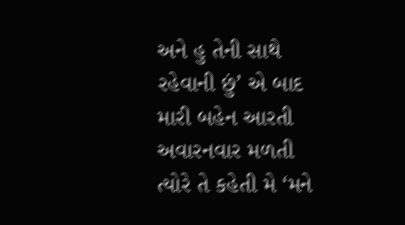અને હુ તેની સાથે રહેવાની છું’ એ બાદ મારી બહેન આરતી અવારનવાર મળતી ત્યોરે તે કહેતી મે ‘મને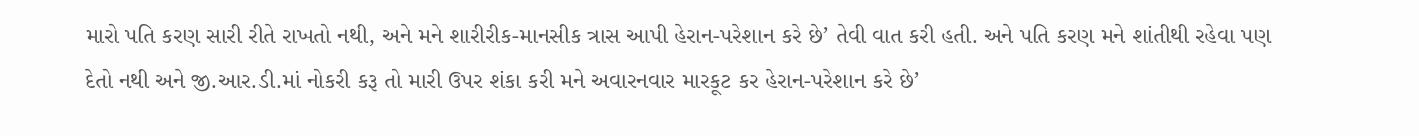મારો પતિ કરણ સારી રીતે રાખતો નથી, અને મને શારીરીક-માનસીક ત્રાસ આપી હેરાન-પરેશાન કરે છે’ તેવી વાત કરી હતી. અને પતિ કરણ મને શાંતીથી રહેવા પણ દેતો નથી અને જી.આર.ડી.માં નોકરી કરૂ તો મારી ઉપર શંકા કરી મને અવારનવાર મારકૂટ કર હેરાન-પરેશાન કરે છે’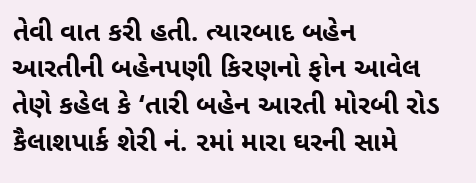તેવી વાત કરી હતી. ત્યારબાદ બહેન આરતીની બહેનપણી કિરણનો ફોન આવેલ તેણે કહેલ કે ‘તારી બહેન આરતી મોરબી રોડ કૈલાશપાર્ક શેરી નં. ૨માં મારા ઘરની સામે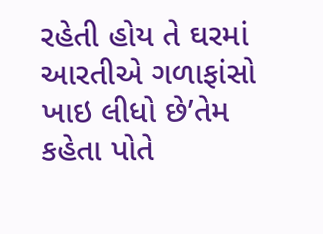રહેતી હોય તે ઘરમાં આરતીએ ગળાફાંસો ખાઇ લીધો છે’તેમ કહેતા પોતે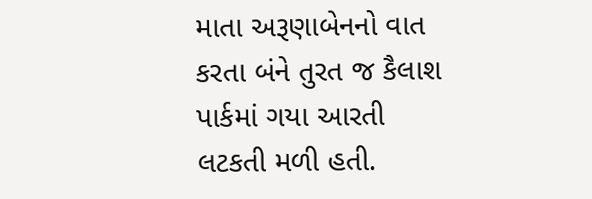માતા અરૂણાબેનનો વાત કરતા બંને તુરત જ કૈલાશ પાર્કમાં ગયા આરતી લટકતી મળી હતી.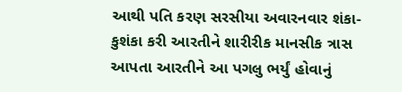આથી પતિ કરણ સરસીયા અવારનવાર શંકા-કુશંકા કરી આરતીને શારીરીક માનસીક ત્રાસ આપતા આરતીને આ પગલુ ભર્યું હોવાનું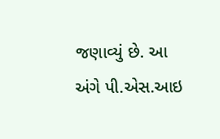જણાવ્યું છે. આ અંગે પી.એસ.આઇ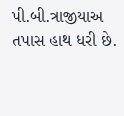પી.બી.ત્રાજીયાઅ તપાસ હાથ ધરી છે.